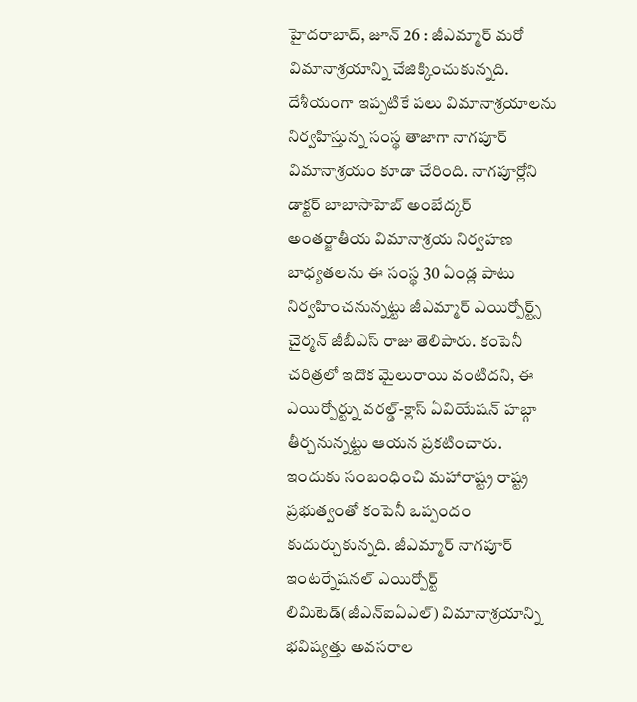హైదరాబాద్, జూన్ 26 : జీఎమ్మార్ మరో విమానాశ్రయాన్ని చేజిక్కించుకున్నది. దేశీయంగా ఇప్పటికే పలు విమానాశ్రయాలను నిర్వహిస్తున్న సంస్థ తాజాగా నాగపూర్ విమానాశ్రయం కూడా చేరింది. నాగపూర్లోని డాక్టర్ బాబాసాహెబ్ అంబేద్కర్ అంతర్జాతీయ విమానాశ్రయ నిర్వహణ బాధ్యతలను ఈ సంస్థ 30 ఏండ్ల పాటు నిర్వహించనున్నట్టు జీఎమ్మార్ ఎయిర్పోర్ట్స్ చైర్మన్ జీబీఎస్ రాజు తెలిపారు. కంపెనీ చరిత్రలో ఇదొక మైలురాయి వంటిదని, ఈ ఎయిర్పోర్ట్ను వరల్డ్-క్లాస్ ఏవియేషన్ హబ్గా తీర్చనున్నట్టు ఆయన ప్రకటించారు.
ఇందుకు సంబంధించి మహారాష్ట్ర రాష్ట్ర ప్రభుత్వంతో కంపెనీ ఒప్పందం కుదుర్చుకున్నది. జీఎమ్మార్ నాగపూర్ ఇంటర్నేషనల్ ఎయిర్పోర్ట్ లిమిటెడ్(జీఎన్ఐఏఎల్) విమానాశ్రయాన్ని భవిష్యత్తు అవసరాల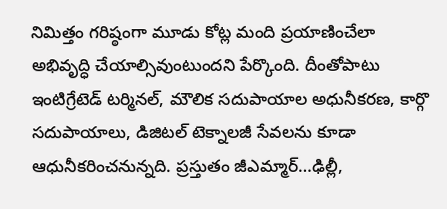నిమిత్తం గరిష్ఠంగా మూడు కోట్ల మంది ప్రయాణించేలా అభివృద్ధి చేయాల్సివుంటుందని పేర్కొంది. దీంతోపాటు ఇంటిగ్రేటెడ్ టర్మినల్, మౌలిక సదుపాయాల అధునీకరణ, కార్గొ సదుపాయాలు, డిజిటల్ టెక్నాలజీ సేవలను కూడా ఆధునీకరించనున్నది. ప్రస్తుతం జీఎమ్మార్…ఢిల్లీ,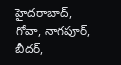హైదరాబాద్, గోవా, నాగపూర్, బీదర్,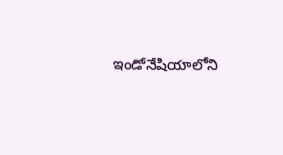ఇండోనేషియాలోని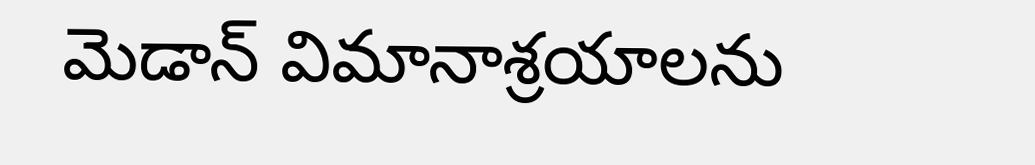మెడాన్ విమానాశ్రయాలను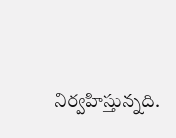నిర్వహిస్తున్నది.